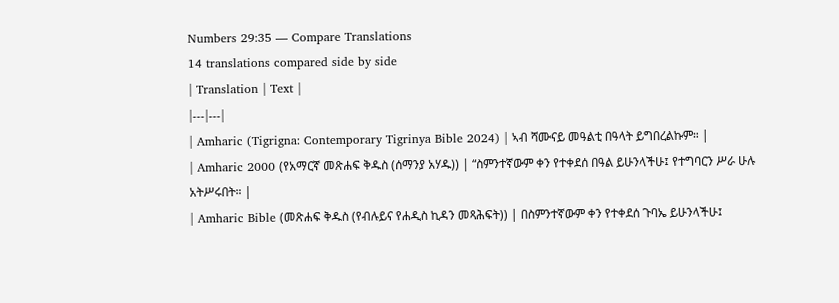Numbers 29:35 — Compare Translations
14 translations compared side by side
| Translation | Text |
|---|---|
| Amharic (Tigrigna: Contemporary Tigrinya Bible 2024) | ኣብ ሻሙናይ መዓልቲ በዓላት ይግበረልኩም። |
| Amharic 2000 (የአማርኛ መጽሐፍ ቅዱስ (ሰማንያ አሃዱ)) | “ስምንተኛውም ቀን የተቀደሰ በዓል ይሁንላችሁ፤ የተግባርን ሥራ ሁሉ አትሥሩበት። |
| Amharic Bible (መጽሐፍ ቅዱስ (የብሉይና የሐዲስ ኪዳን መጻሕፍት)) | በስምንተኛውም ቀን የተቀደሰ ጉባኤ ይሁንላችሁ፤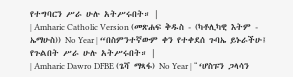የተግባርን ሥራ ሁሉ አትሥሩበት። |
| Amharic Catholic Version (መጽሐፍ ቅዱስ - (ካቶሊካዊ እትም - ኤማሁስ)) No Year | “በስምንተኛውም ቀን የተቀደሰ ጉባኤ ይኑራችሁ፤ የጉልበት ሥራ ሁሉ አትሥሩበት። |
| Amharic Dawro DFBE (ጌሻ ማጻፋ) No Year | “ ‘ሆስፑን ጋላሳን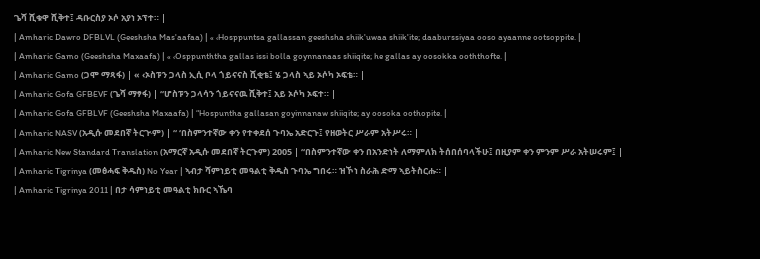ጌሻ ሺቁዋ ሺቅተ፤ ዳቡርስያ ኦሶ አያነ ኦፕተ። |
| Amharic Dawro DFBLVL (Geeshsha Mas'aafaa) | « ‹Hosppuntsa gallassan geeshsha shiik'uwaa shiik'ite; daaburssiyaa ooso ayaanne ootsoppite. |
| Amharic Gamo (Geeshsha Maxaafa) | « ‹Osppunththa gallas issi bolla goynnanaas shiiqite; he gallas ay oosokka ooththofte. |
| Amharic Gamo (ጋሞ ማጻፋ) | « ‹ኦስፑን ጋላስ ኢሲ ቦላ ጎይናናስ ሺቂቴ፤ ሄ ጋላስ ኣይ ኦሶካ ኦፍቴ። |
| Amharic Gofa GFBEVF (ጌሻ ማፃፋ) | “ሆስፑን ጋላሳን ጎይናናዉ ሺቅተ፤ አይ ኦሶካ ኦፍተ። |
| Amharic Gofa GFBLVF (Geeshsha Maxaafa) | “Hospuntha gallasan goyinnanaw shiiqite; ay oosoka oothopite. |
| Amharic NASV (አዲሱ መደበኛ ትርጒም) | “ ‘በስምንተኛው ቀን የተቀደሰ ጉባኤ አድርጉ፤ የዘወትር ሥራም አትሥሩ። |
| Amharic New Standard Translation (አማርኛ አዲሱ መደበኛ ትርጉም) 2005 | “በስምንተኛው ቀን በአንድነት ለማምለክ ትሰበሰባላችሁ፤ በዚያም ቀን ምንም ሥራ አትሠሩም፤ |
| Amharic Tigrinya (መፅሓፍ ቅዱስ) No Year | ኣብታ ሻምነይቲ መዓልቲ ቅዱስ ጉባኤ ግበሩ። ዝኾነ ስራሕ ድማ ኣይትስርሑ። |
| Amharic Tigrinya 2011 | በታ ሳምነይቲ መዓልቲ ክቡር ኣኼባ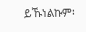ይኹነልኩም፡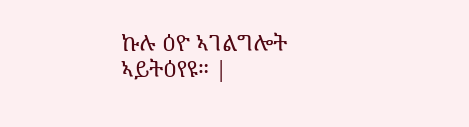ኩሉ ዕዮ ኣገልግሎት ኣይትዕየዩ። |